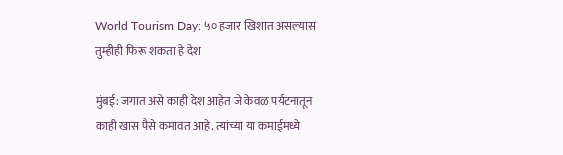World Tourism Day: ५० हजार खिशात असल्यास तुम्हीही फिरू शकता हे देश

मुंबई: जगात असे काही देश आहेत जे केवळ पर्यटनातून काही खास पैसे कमावत आहे. त्यांच्या या कमाईमध्ये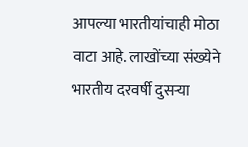आपल्या भारतीयांचाही मोठा वाटा आहे. लाखोंच्या संख्येने भारतीय दरवर्षी दुसऱ्या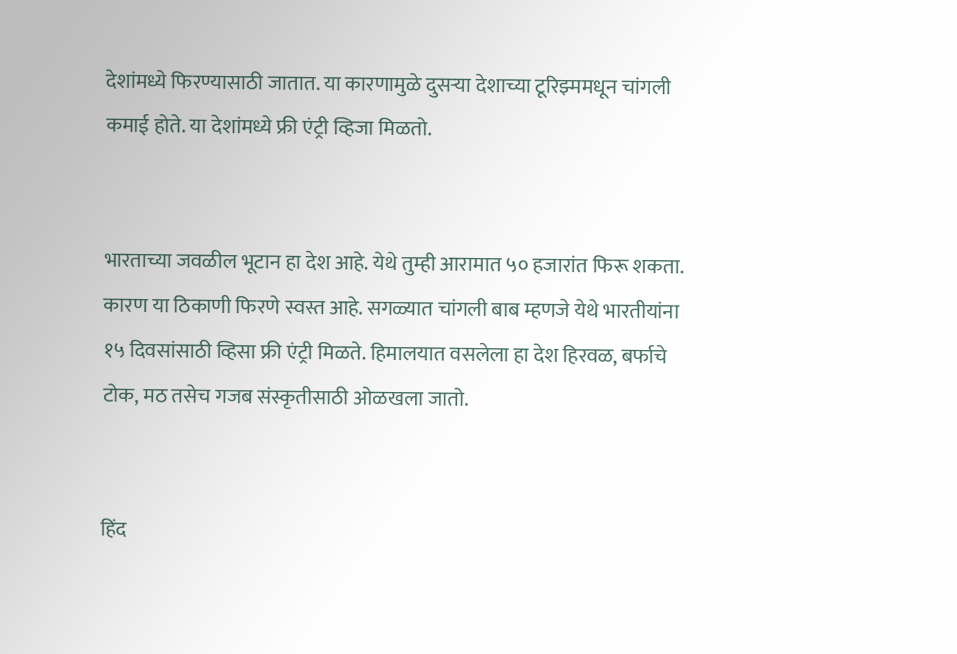देशांमध्ये फिरण्यासाठी जातात. या कारणामुळे दुसऱ्या देशाच्या टूरिझ्ममधून चांगली कमाई होते. या देशांमध्ये फ्री एंट्री व्हिजा मिळतो.


भारताच्या जवळील भूटान हा देश आहे. येथे तुम्ही आरामात ५० हजारांत फिरू शकता. कारण या ठिकाणी फिरणे स्वस्त आहे. सगळ्यात चांगली बाब म्हणजे येथे भारतीयांना १५ दिवसांसाठी व्हिसा फ्री एंट्री मिळते. हिमालयात वसलेला हा देश हिरवळ, बर्फाचे टोक, मठ तसेच गजब संस्कृतीसाठी ओळखला जातो.


हिंद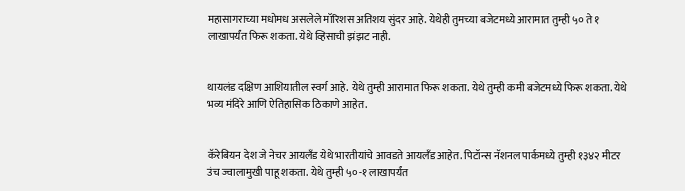महासागराच्या मधोमध असलेले मॉरिशस अतिशय सुंदर आहे. येथेही तुमच्या बजेटमध्ये आरामात तुम्ही ५० ते १ लाखापर्यंत फिरू शकता. येथे व्हिसाची झंझट नाही.


थायलंड दक्षिण आशियातील स्वर्ग आहे. येथे तुम्ही आरामात फिरू शकता. येथे तुम्ही कमी बजेटमध्ये फिरू शकता. येथे भव्य मंदिरे आणि ऐतिहासिक ठिकाणे आहेत.


कॅरेबियन देश जे नेचर आयलँड येथे भारतीयांचे आवडते आयलँड आहेत. पिटॉन्स नॅशनल पार्कमध्ये तुम्ही १३४२ मीटर उंच ज्वालामुखी पाहू शकता. येथे तुम्ही ५०-१ लाखापर्यंत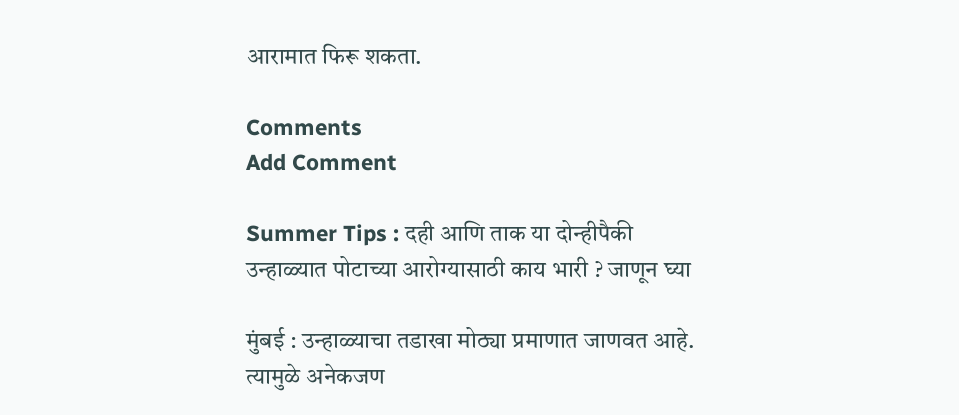आरामात फिरू शकता.

Comments
Add Comment

Summer Tips : दही आणि ताक या दोन्हीपैकी उन्हाळ्यात पोटाच्या आरोग्यासाठी काय भारी ? जाणून घ्या

मुंबई : उन्हाळ्याचा तडाखा मोठ्या प्रमाणात जाणवत आहे. त्यामुळे अनेकजण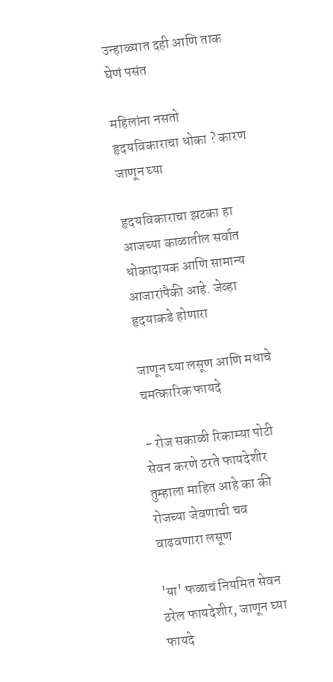उन्हाळ्यात दही आणि ताक घेणं पसंत

महिलांना नसतो हृदयविकाराचा धोका ? कारण जाणून घ्या

हृदयविकाराचा झटका हा आजच्या काळातील सर्वात धोकादायक आणि सामान्य आजारांपैकी आहे. जेव्हा हृदयाकडे होणारा

जाणून घ्या लसूण आणि मधाचे चमत्कारिक फायदे

- रोज सकाळी रिकाम्या पोटी सेवन करणे ठरते फायदेशीर तुम्हाला माहित आहे का की रोजच्या जेवणाची चव वाढवणारा लसूण

'या' फळाचं नियमित सेवन ठरेल फायदेशीर, जाणून घ्या फायदे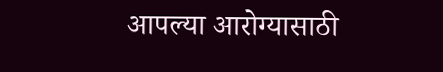आपल्या आरोग्यासाठी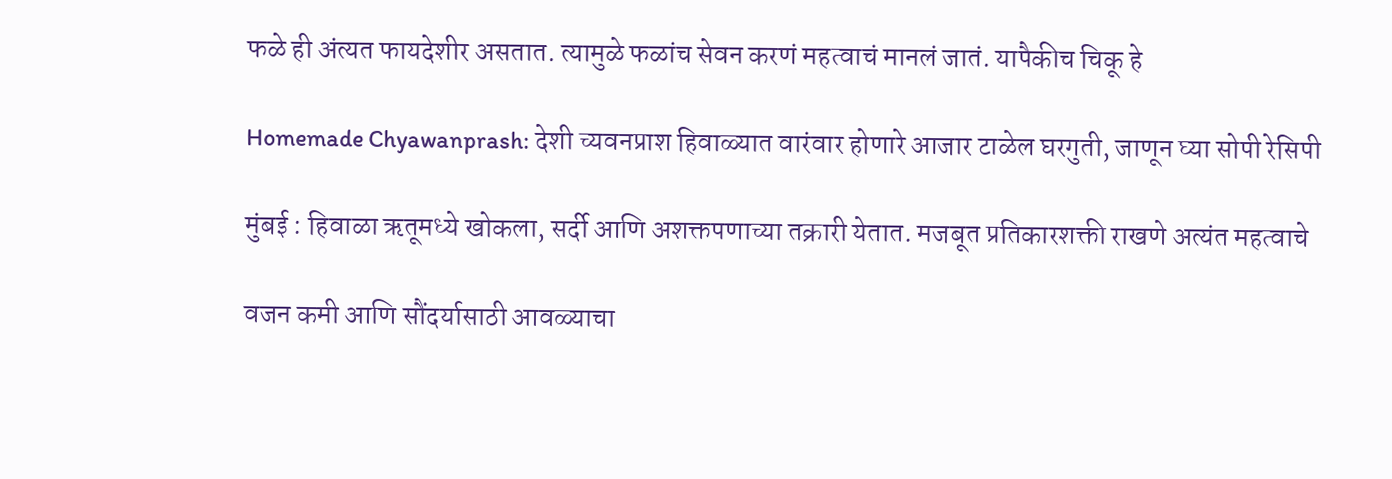फळे ही अंत्यत फायदेशीर असतात. त्यामुळे फळांच सेवन करणं महत्वाचं मानलं जातं. यापैकीच चिकू हे

Homemade Chyawanprash: देशी च्यवनप्राश हिवाळ्यात वारंवार होणारे आजार टाळेल घरगुती, जाणून घ्या सोपी रेसिपी

मुंबई : हिवाळा ऋतूमध्ये खोकला, सर्दी आणि अशक्तपणाच्या तक्रारी येतात. मजबूत प्रतिकारशक्ती राखणे अत्यंत महत्वाचे

वजन कमी आणि सौंदर्यासाठी आवळ्याचा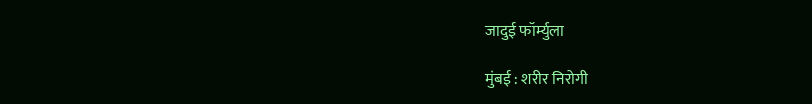जादुई फॉर्म्युला

मुंबई : शरीर निरोगी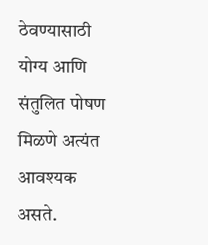ठेवण्यासाठी योग्य आणि संतुलित पोषण मिळणे अत्यंत आवश्यक असते.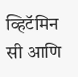व्हिटॅमिन सी आणि